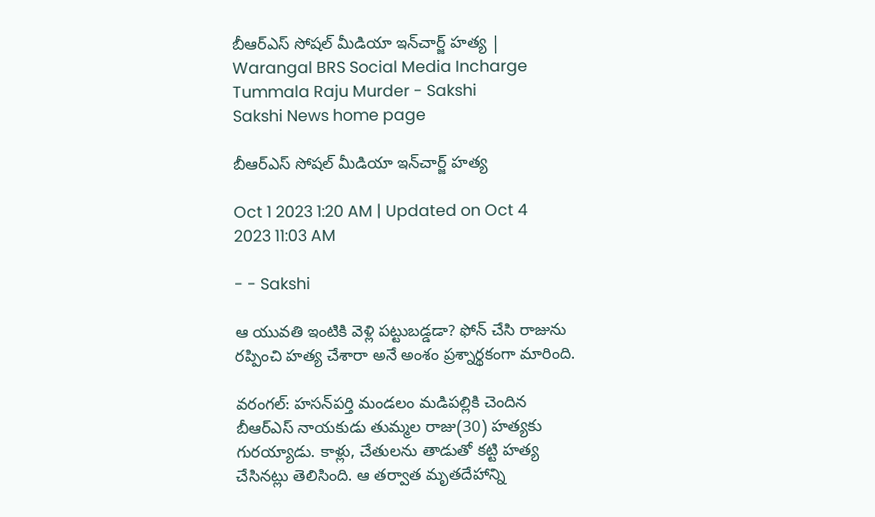బీఆర్‌ఎస్‌ సోషల్‌ మీడియా ఇన్‌చార్జ్‌ హత్య | Warangal BRS Social Media Incharge Tummala Raju Murder - Sakshi
Sakshi News home page

బీఆర్‌ఎస్‌ సోషల్‌ మీడియా ఇన్‌చార్జ్‌ హత్య

Oct 1 2023 1:20 AM | Updated on Oct 4 2023 11:03 AM

- - Sakshi

ఆ యువతి ఇంటికి వెళ్లి పట్టుబడ్డడా? ఫోన్‌ చేసి రాజును రప్పించి హత్య చేశారా అనే అంశం ప్రశ్నార్థకంగా మారింది.

వరంగల్: హసన్‌పర్తి మండలం మడిపల్లికి చెందిన బీఆర్‌ఎస్‌ నాయకుడు తుమ్మల రాజు(30) హత్యకు గురయ్యాడు. కాళ్లు, చేతులను తాడుతో కట్టి హత్య చేసినట్లు తెలిసింది. ఆ తర్వాత మృతదేహాన్ని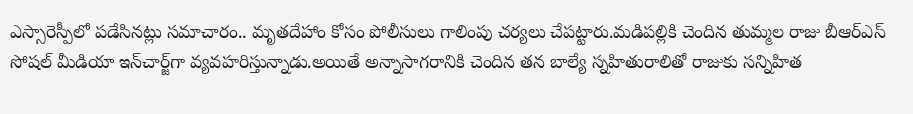ఎస్సారెస్పీలో పడేసినట్లు సమాచారం.. మృతదేహాం కోసం పోలీసులు గాలింపు చర్యలు చేపట్టారు.మడిపల్లికి చెందిన తుమ్మల రాజు బీఆర్‌ఎస్‌ సోషల్‌ మీడియా ఇన్‌చార్జ్‌గా వ్యవహరిస్తున్నాడు.అయితే అన్నాసాగరానికి చెందిన తన బాల్యే స్నహితురాలితో రాజుకు సన్నిహిత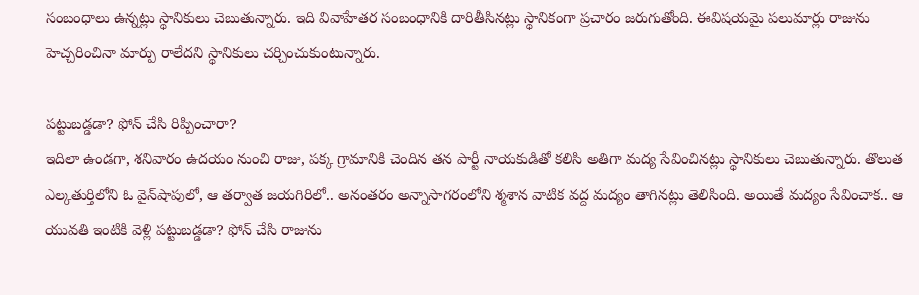సంబంధాలు ఉన్నట్లు స్థానికులు చెబుతున్నారు. ఇది వివాహేతర సంబంధానికి దారితీసినట్లు స్థానికంగా ప్రచారం జరుగుతోంది. ఈవిషయమై పలుమార్లు రాజును హెచ్చరించినా మార్పు రాలేదని స్థానికులు చర్చించుకుంటున్నారు.

పట్టుబడ్డడా? ఫోన్‌ చేసి రిప్పించారా?
ఇదిలా ఉండగా, శనివారం ఉదయం నుంచి రాజు, పక్క గ్రామానికి చెందిన తన పార్టీ నాయకుడితో కలిసి అతిగా మద్య సేవించినట్లు స్థానికులు చెబుతున్నారు. తొలుత ఎల్కతుర్తిలోని ఓ వైన్‌షాపులో, ఆ తర్వాత జయగిరిలో.. అనంతరం అన్నాసాగరంలోని శ్మశాన వాటిక వద్ద మద్యం తాగినట్లు తెలిసింది. అయితే మద్యం సేవించాక.. ఆ యువతి ఇంటికి వెళ్లి పట్టుబడ్డడా? ఫోన్‌ చేసి రాజును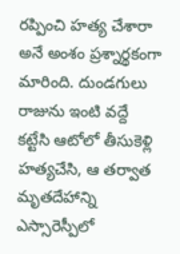రప్పించి హత్య చేశారా అనే అంశం ప్రశ్నార్థకంగా మారింది. దుండగులు రాజును ఇంటి వద్దే కట్టేసి ఆటోలో తీసుకెళ్లి హత్యచేసి, ఆ తర్వాత మృతదేహాన్ని ఎస్సారెస్పీలో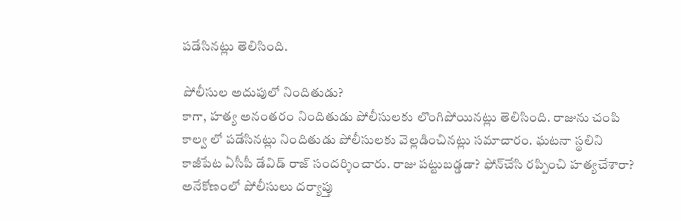పడేసినట్లు తెలిసింది.

పోలీసుల అదుపులో నిందితుడు?
కాగా, హత్య అనంతరం నిందితుడు పోలీసులకు లొంగిపోయినట్లు తెలిసింది. రాజును చంపి కాల్వ లో పడేసినట్లు నిందితుడు పోలీసులకు వెల్లడించినట్లు సమాచారం. ఘటనా స్థలిని కాజీపేట ఏసీపీ డేవిడ్‌ రాజ్‌ సందర్శించారు. రాజు పట్టుబడ్డడా? ఫోన్‌చేసి రప్పించి హత్యచేశారా? అనేకోణంలో పోలీసులు దర్యాప్తు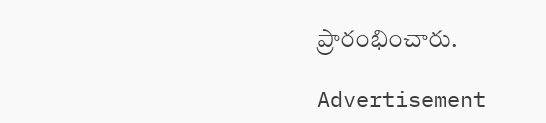ప్రారంభించారు.

Advertisement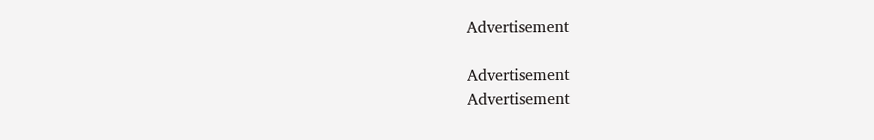Advertisement

Advertisement
Advertisement